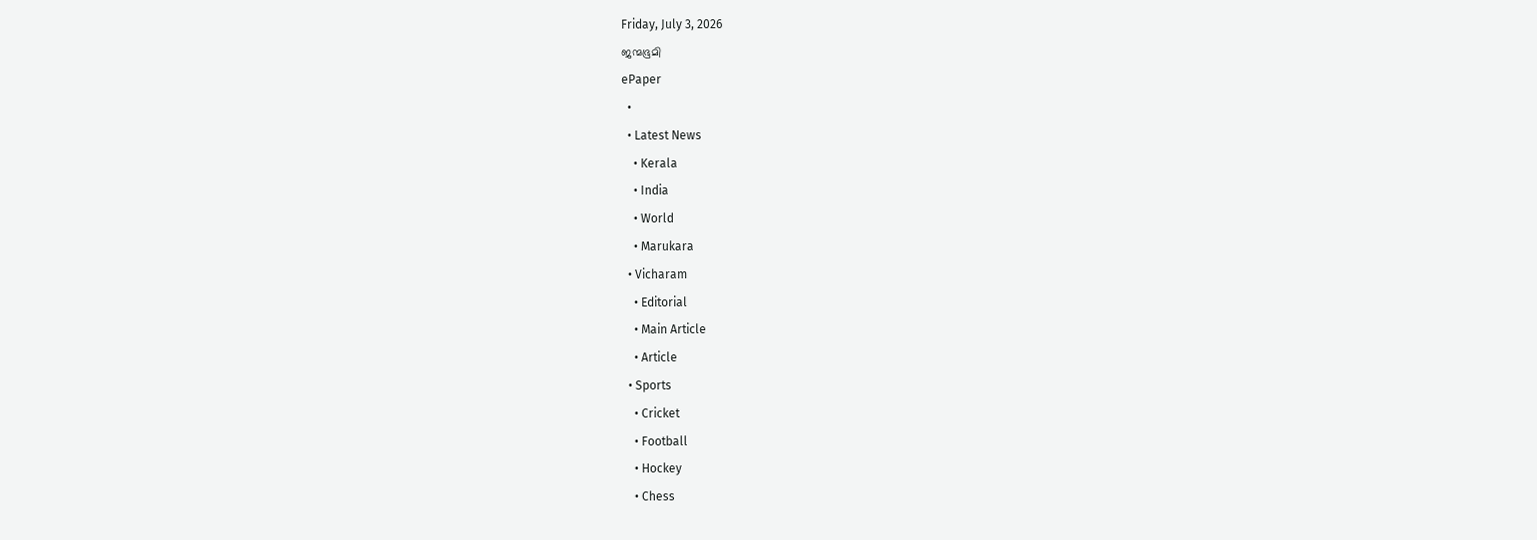Friday, July 3, 2026
ജന്മഭൂമി
ePaper
  •
  • Latest News
    • Kerala
    • India
    • World
    • Marukara
  • Vicharam
    • Editorial
    • Main Article
    • Article
  • Sports
    • Cricket
    • Football
    • Hockey
    • Chess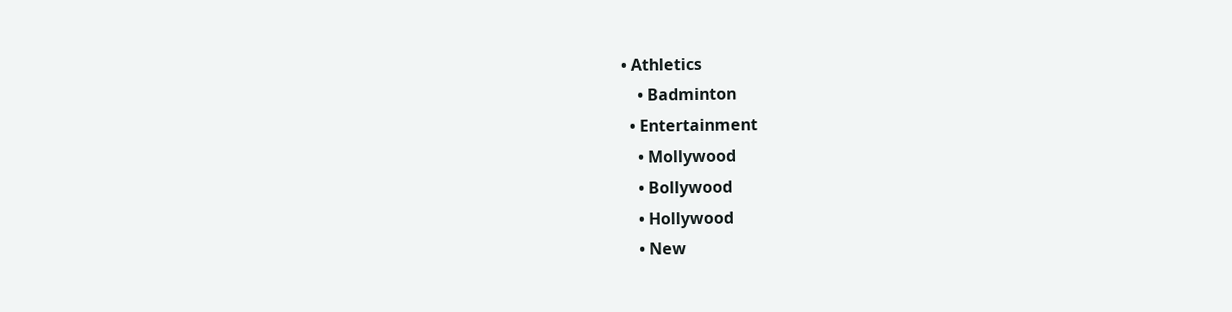• Athletics
    • Badminton
  • Entertainment
    • Mollywood
    • Bollywood
    • Hollywood
    • New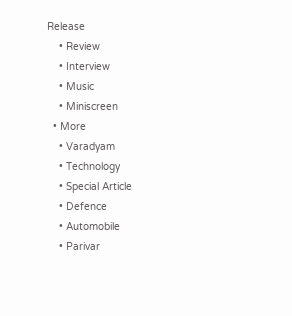Release
    • Review
    • Interview
    • Music
    • Miniscreen
  • More
    • Varadyam
    • Technology
    • Special Article
    • Defence
    • Automobile
    • Parivar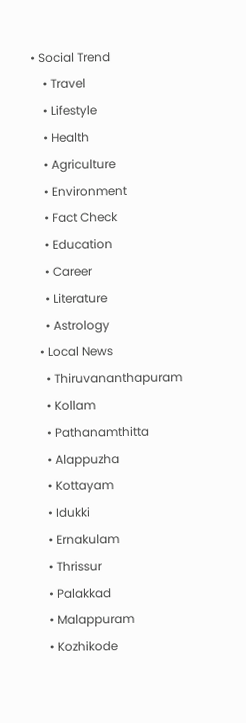• Social Trend
    • Travel
    • Lifestyle
    • Health
    • Agriculture
    • Environment
    • Fact Check
    • Education
    • Career
    • Literature
    • Astrology
  • Local News
    • Thiruvananthapuram
    • Kollam
    • Pathanamthitta
    • Alappuzha
    • Kottayam
    • Idukki
    • Ernakulam
    • Thrissur
    • Palakkad
    • Malappuram
    • Kozhikode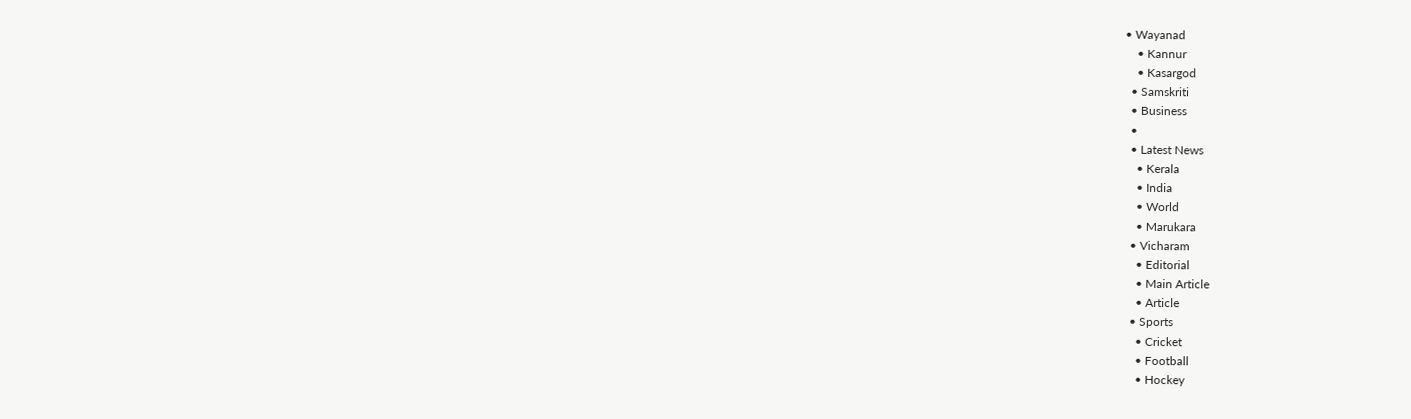• Wayanad
    • Kannur
    • Kasargod
  • Samskriti
  • Business
  •
  • Latest News
    • Kerala
    • India
    • World
    • Marukara
  • Vicharam
    • Editorial
    • Main Article
    • Article
  • Sports
    • Cricket
    • Football
    • Hockey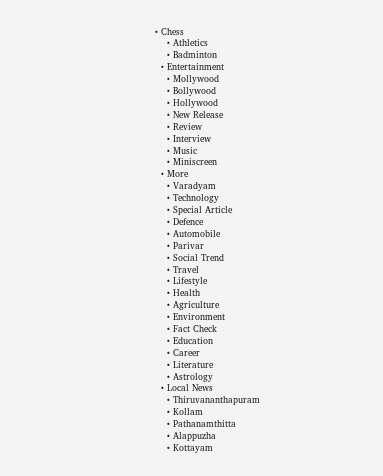• Chess
    • Athletics
    • Badminton
  • Entertainment
    • Mollywood
    • Bollywood
    • Hollywood
    • New Release
    • Review
    • Interview
    • Music
    • Miniscreen
  • More
    • Varadyam
    • Technology
    • Special Article
    • Defence
    • Automobile
    • Parivar
    • Social Trend
    • Travel
    • Lifestyle
    • Health
    • Agriculture
    • Environment
    • Fact Check
    • Education
    • Career
    • Literature
    • Astrology
  • Local News
    • Thiruvananthapuram
    • Kollam
    • Pathanamthitta
    • Alappuzha
    • Kottayam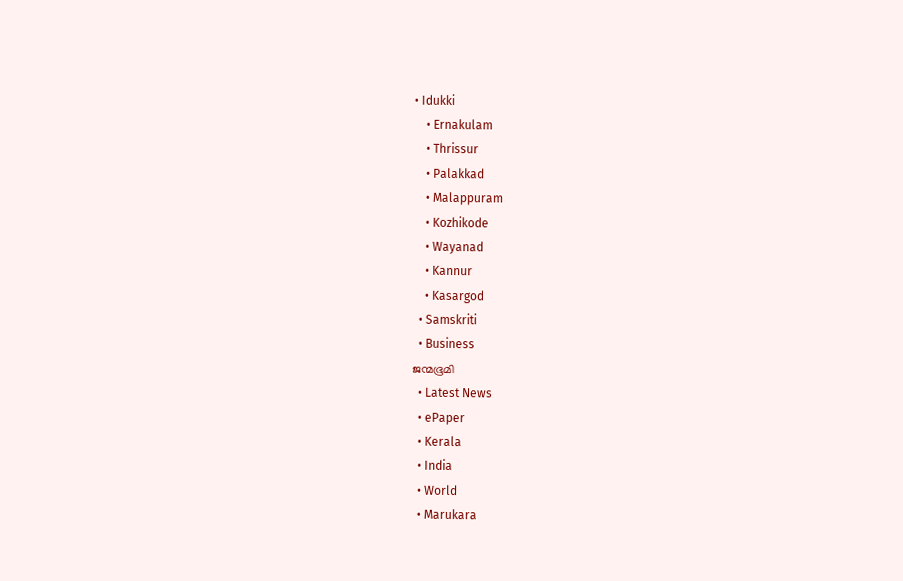• Idukki
    • Ernakulam
    • Thrissur
    • Palakkad
    • Malappuram
    • Kozhikode
    • Wayanad
    • Kannur
    • Kasargod
  • Samskriti
  • Business
ജന്മഭൂമി
  • Latest News
  • ePaper
  • Kerala
  • India
  • World
  • Marukara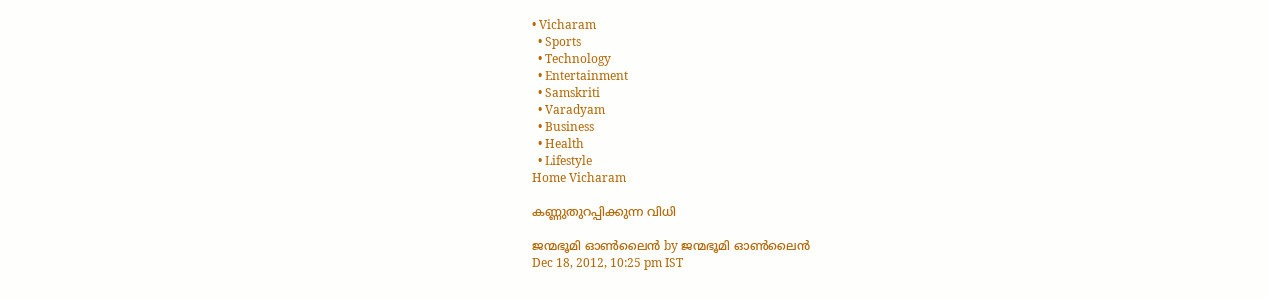• Vicharam
  • Sports
  • Technology
  • Entertainment
  • Samskriti
  • Varadyam
  • Business
  • Health
  • Lifestyle
Home Vicharam

കണ്ണുതുറപ്പിക്കുന്ന വിധി

ജന്മഭൂമി ഓണ്‍ലൈന്‍ by ജന്മഭൂമി ഓണ്‍ലൈന്‍
Dec 18, 2012, 10:25 pm IST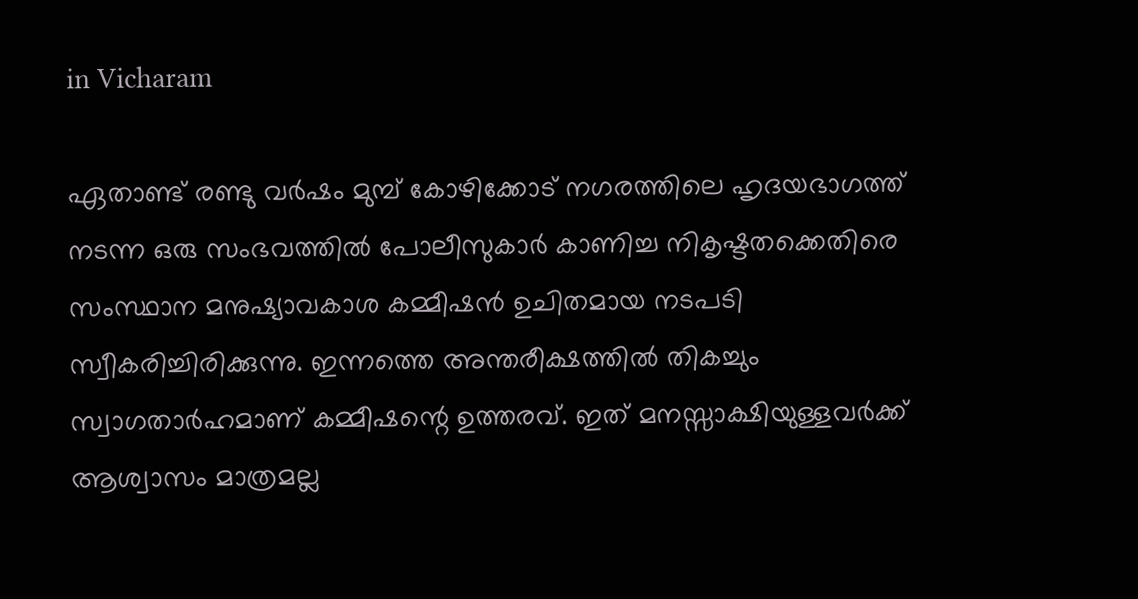in Vicharam

ഏതാണ്ട്‌ രണ്ടു വര്‍ഷം മുമ്പ്‌ കോഴിക്കോട്‌ നഗരത്തിലെ ഹൃദയഭാഗത്ത്‌ നടന്ന ഒരു സംഭവത്തില്‍ പോലീസുകാര്‍ കാണിച്ച നികൃഷ്ടതക്കെതിരെ സംസ്ഥാന മനുഷ്യാവകാശ കമ്മീഷന്‍ ഉചിതമായ നടപടി സ്വീകരിച്ചിരിക്കുന്നു. ഇന്നത്തെ അന്തരീക്ഷത്തില്‍ തികച്ചും സ്വാഗതാര്‍ഹമാണ്‌ കമ്മീഷന്റെ ഉത്തരവ്‌. ഇത്‌ മനസ്സാക്ഷിയുള്ളവര്‍ക്ക്‌ ആശ്വാസം മാത്രമല്ല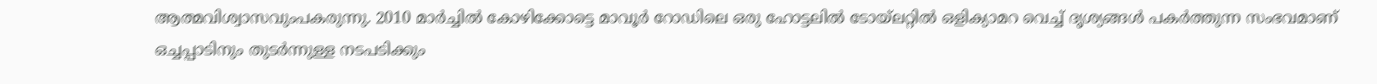ആത്മവിശ്വാസവുംപകരുന്നു. 2010 മാര്‍ച്ചില്‍ കോഴിക്കോട്ടെ മാവൂര്‍ റോഡിലെ ഒരു ഹോട്ടലില്‍ ടോയ്‌ലറ്റില്‍ ഒളിക്യാമറ വെച്ച്‌ ദൃശ്യങ്ങള്‍ പകര്‍ത്തുന്ന സംഭവമാണ്‌ ഒച്ചപ്പാടിനും തുടര്‍ന്നുള്ള നടപടിക്കും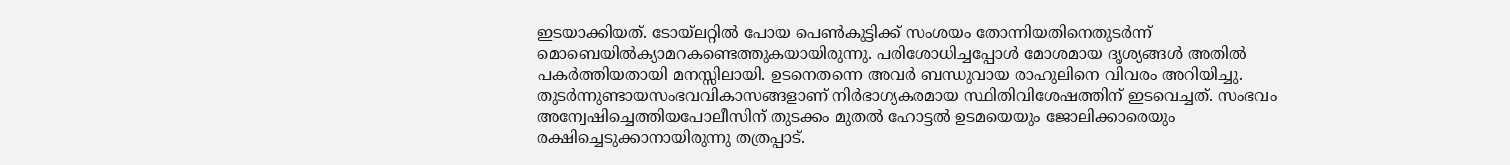ഇടയാക്കിയത്‌. ടോയ്‌ലറ്റില്‍ പോയ പെണ്‍കുട്ടിക്ക്‌ സംശയം തോന്നിയതിനെതുടര്‍ന്ന്‌ മൊബെയില്‍ക്യാമറകണ്ടെത്തുകയായിരുന്നു. പരിശോധിച്ചപ്പോള്‍ മോശമായ ദൃശ്യങ്ങള്‍ അതില്‍ പകര്‍ത്തിയതായി മനസ്സിലായി. ഉടനെതന്നെ അവര്‍ ബന്ധുവായ രാഹുലിനെ വിവരം അറിയിച്ചു. തുടര്‍ന്നുണ്ടായസംഭവവികാസങ്ങളാണ്‌ നിര്‍ഭാഗ്യകരമായ സ്ഥിതിവിശേഷത്തിന്‌ ഇടവെച്ചത്‌. സംഭവം അന്വേഷിച്ചെത്തിയപോലീസിന്‌ തുടക്കം മുതല്‍ ഹോട്ടല്‍ ഉടമയെയും ജോലിക്കാരെയും രക്ഷിച്ചെടുക്കാനായിരുന്നു തത്രപ്പാട്‌.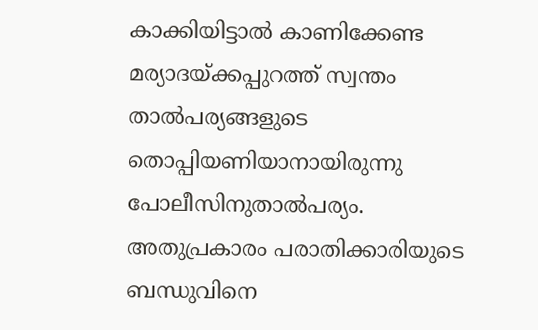കാക്കിയിട്ടാല്‍ കാണിക്കേണ്ട മര്യാദയ്‌ക്കപ്പുറത്ത്‌ സ്വന്തം താല്‍പര്യങ്ങളുടെ തൊപ്പിയണിയാനായിരുന്നു പോലീസിനുതാല്‍പര്യം. അതുപ്രകാരം പരാതിക്കാരിയുടെ ബന്ധുവിനെ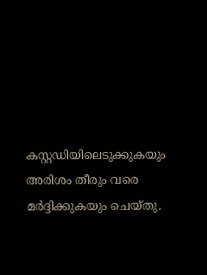കസ്റ്റഡിയിലെടുക്കുകയും അരിശം തീരും വരെ മര്‍ദ്ദിക്കുകയും ചെയ്തു.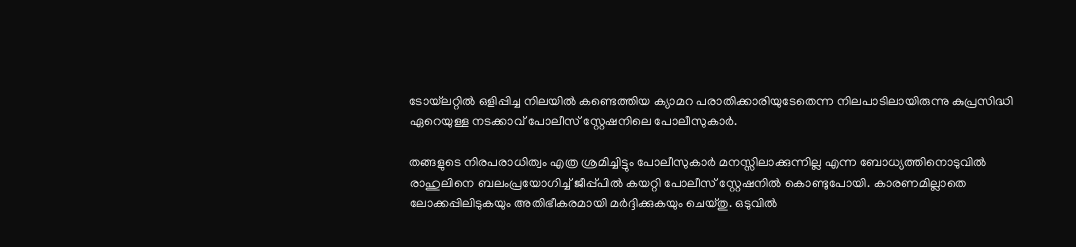ടോയ്‌ലറ്റില്‍ ഒളിപ്പിച്ച നിലയില്‍ കണ്ടെത്തിയ ക്യാമറ പരാതിക്കാരിയുടേതെന്ന നിലപാടിലായിരുന്നു കുപ്രസിദ്ധി ഏറെയുള്ള നടക്കാവ്‌ പോലീസ്‌ സ്റ്റേഷനിലെ പോലീസുകാര്‍.

തങ്ങളുടെ നിരപരാധിത്വം എത്ര ശ്രമിച്ചിട്ടും പോലീസുകാര്‍ മനസ്സിലാക്കുന്നില്ല എന്ന ബോധ്യത്തിനൊടുവില്‍ രാഹുലിനെ ബലംപ്രയോഗിച്ച്‌ ജീപ്പ്പില്‍ കയറ്റി പോലീസ്‌ സ്റ്റേഷനില്‍ കൊണ്ടുപോയി. കാരണമില്ലാതെ ലോക്കപ്പിലിടുകയും അതിഭീകരമായി മര്‍ദ്ദിക്കുകയും ചെയ്തു. ഒടുവില്‍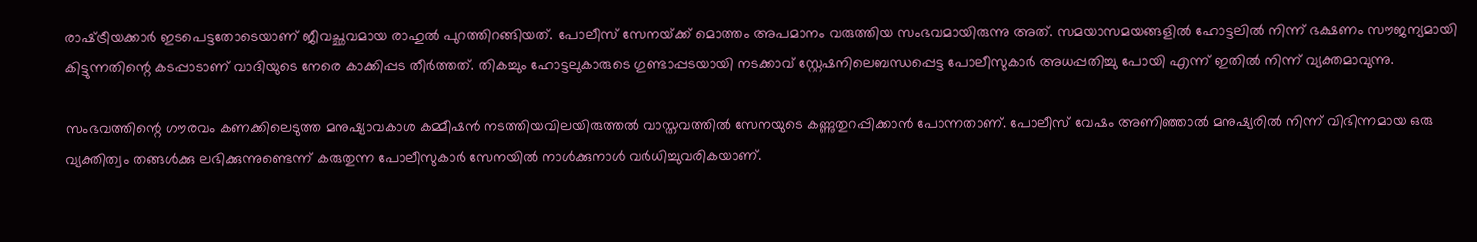രാഷ്‌ട്രീയക്കാര്‍ ഇടപെട്ടതോടെയാണ്‌ ജീവച്ഛവമായ രാഹുല്‍ പുറത്തിറങ്ങിയത്‌. പോലീസ്‌ സേനയ്‌ക്ക്‌ മൊത്തം അപമാനം വരുത്തിയ സംഭവമായിരുന്നു അത്‌. സമയാസമയങ്ങളില്‍ ഹോട്ടലില്‍ നിന്ന്‌ ഭക്ഷണം സൗജന്യമായി കിട്ടുന്നതിന്റെ കടപ്പാടാണ്‌ വാദിയുടെ നേരെ കാക്കിപ്പട തീര്‍ത്തത്‌. തികച്ചും ഹോട്ടലുകാരുടെ ഗുണ്ടാപ്പടയായി നടക്കാവ്‌ സ്റ്റേഷനിലെബന്ധപ്പെട്ട പോലീസുകാര്‍ അധപ്പതിച്ചു പോയി എന്ന്‌ ഇതില്‍ നിന്ന്‌ വ്യക്തമാവുന്നു.

സംഭവത്തിന്റെ ഗൗരവം കണക്കിലെടുത്ത മനുഷ്യാവകാശ കമ്മീഷന്‍ നടത്തിയവിലയിരുത്തല്‍ വാസ്തവത്തില്‍ സേനയുടെ കണ്ണുതുറപ്പിക്കാന്‍ പോന്നതാണ്‌. പോലീസ്‌ വേഷം അണിഞ്ഞാല്‍ മനുഷ്യരില്‍ നിന്ന്‌ വിഭിന്നമായ ഒരു വ്യക്തിത്വം തങ്ങള്‍ക്കു ലഭിക്കുന്നുണ്ടെന്ന്‌ കരുതുന്ന പോലീസുകാര്‍ സേനയില്‍ നാള്‍ക്കുനാള്‍ വര്‍ധിച്ചുവരികയാണ്‌.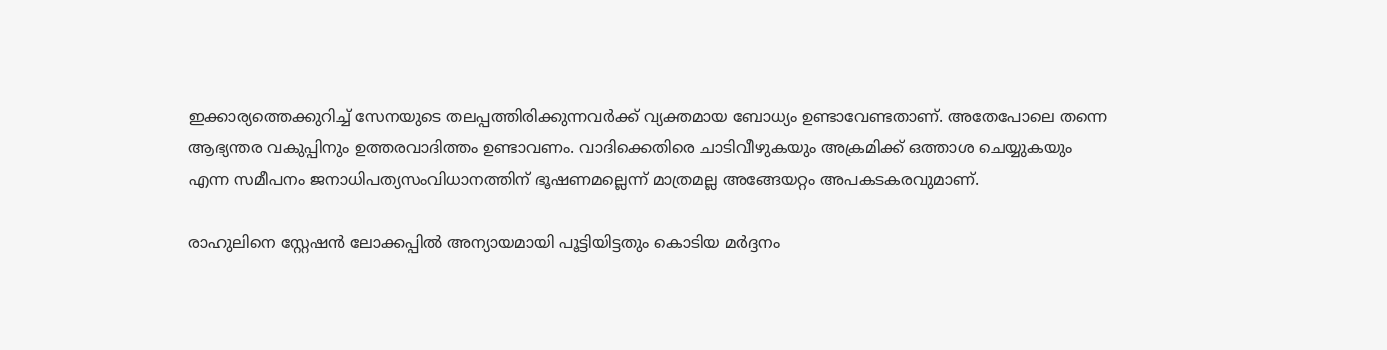ഇക്കാര്യത്തെക്കുറിച്ച്‌ സേനയുടെ തലപ്പത്തിരിക്കുന്നവര്‍ക്ക്‌ വ്യക്തമായ ബോധ്യം ഉണ്ടാവേണ്ടതാണ്‌. അതേപോലെ തന്നെ ആഭ്യന്തര വകുപ്പിനും ഉത്തരവാദിത്തം ഉണ്ടാവണം. വാദിക്കെതിരെ ചാടിവീഴുകയും അക്രമിക്ക്‌ ഒത്താശ ചെയ്യുകയും എന്ന സമീപനം ജനാധിപത്യസംവിധാനത്തിന്‌ ഭൂഷണമല്ലെന്ന്‌ മാത്രമല്ല അങ്ങേയറ്റം അപകടകരവുമാണ്‌.

രാഹുലിനെ സ്റ്റേഷന്‍ ലോക്കപ്പില്‍ അന്യായമായി പൂട്ടിയിട്ടതും കൊടിയ മര്‍ദ്ദനം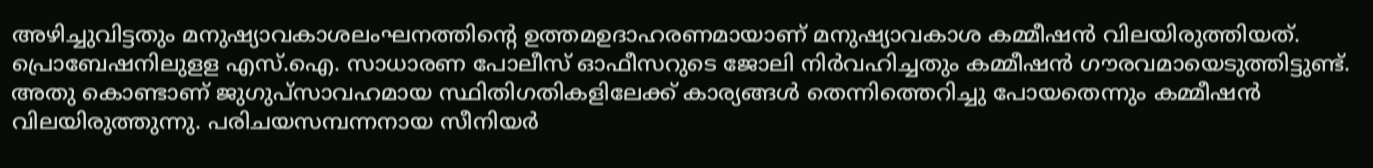അഴിച്ചുവിട്ടതും മനുഷ്യാവകാശലംഘനത്തിന്റെ ഉത്തമഉദാഹരണമായാണ്‌ മനുഷ്യാവകാശ കമ്മീഷന്‍ വിലയിരുത്തിയത്‌. പ്രൊബേഷനിലുളള എസ്‌.ഐ. സാധാരണ പോലീസ്‌ ഓഫീസറുടെ ജോലി നിര്‍വഹിച്ചതും കമ്മീഷന്‍ ഗൗരവമായെടുത്തിട്ടുണ്ട്‌. അതു കൊണ്ടാണ്‌ ജുഗുപ്സാവഹമായ സ്ഥിതിഗതികളിലേക്ക്‌ കാര്യങ്ങള്‍ തെന്നിത്തെറിച്ചു പോയതെന്നും കമ്മീഷന്‍ വിലയിരുത്തുന്നു. പരിചയസമ്പന്നനായ സീനിയര്‍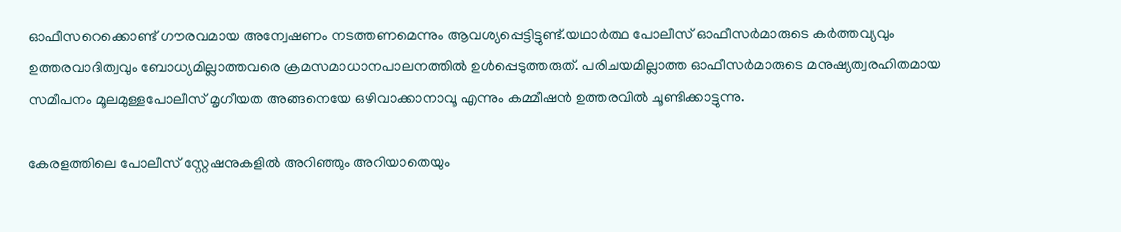ഓഫീസറെക്കൊണ്ട്‌ ഗൗരവമായ അന്വേഷണം നടത്തണമെന്നും ആവശ്യപ്പെട്ടിട്ടുണ്ട്‌.യഥാര്‍ത്ഥ പോലീസ്‌ ഓഫീസര്‍മാരുടെ കര്‍ത്തവ്യവും ഉത്തരവാദിത്വവും ബോധ്യമില്ലാത്തവരെ ക്രമസമാധാനപാലനത്തില്‍ ഉള്‍പ്പെടുത്തരുത്‌. പരിചയമില്ലാത്ത ഓഫീസര്‍മാരുടെ മനുഷ്യത്വരഹിതമായ സമീപനം മൂലമുള്ളപോലീസ്‌ മൃഗീയത അങ്ങനെയേ ഒഴിവാക്കാനാവൂ എന്നും കമ്മീഷന്‍ ഉത്തരവില്‍ ചൂണ്ടിക്കാട്ടുന്നു.

കേരളത്തിലെ പോലീസ്‌ സ്റ്റേഷനുകളില്‍ അറിഞ്ഞും അറിയാതെയും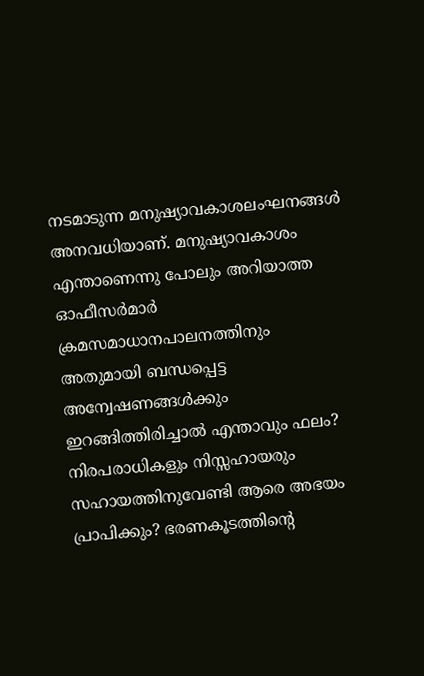നടമാടുന്ന മനുഷ്യാവകാശലംഘനങ്ങള്‍ അനവധിയാണ്‌. മനുഷ്യാവകാശം എന്താണെന്നു പോലും അറിയാത്ത ഓഫീസര്‍മാര്‍ ക്രമസമാധാനപാലനത്തിനും അതുമായി ബന്ധപ്പെട്ട അന്വേഷണങ്ങള്‍ക്കും ഇറങ്ങിത്തിരിച്ചാല്‍ എന്താവും ഫലം? നിരപരാധികളും നിസ്സഹായരും സഹായത്തിനുവേണ്ടി ആരെ അഭയം പ്രാപിക്കും? ഭരണകൂടത്തിന്റെ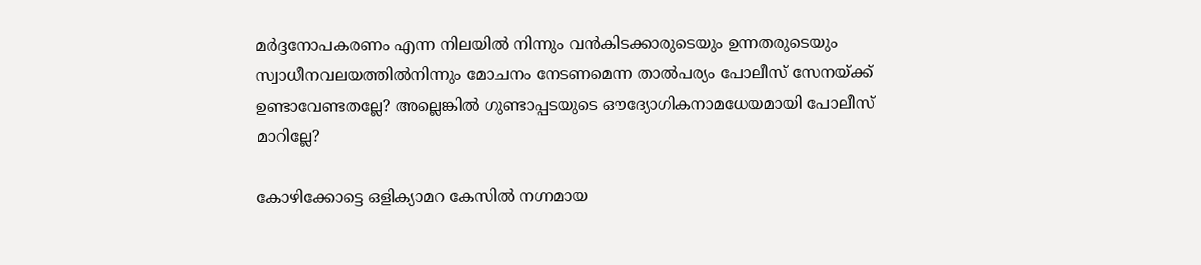മര്‍ദ്ദനോപകരണം എന്ന നിലയില്‍ നിന്നും വന്‍കിടക്കാരുടെയും ഉന്നതരുടെയും സ്വാധീനവലയത്തില്‍നിന്നും മോചനം നേടണമെന്ന താല്‍പര്യം പോലീസ്‌ സേനയ്‌ക്ക്‌ ഉണ്ടാവേണ്ടതല്ലേ? അല്ലെങ്കില്‍ ഗുണ്ടാപ്പടയുടെ ഔദ്യോഗികനാമധേയമായി പോലീസ്‌ മാറില്ലേ?

കോഴിക്കോട്ടെ ഒളിക്യാമറ കേസില്‍ നഗ്നമായ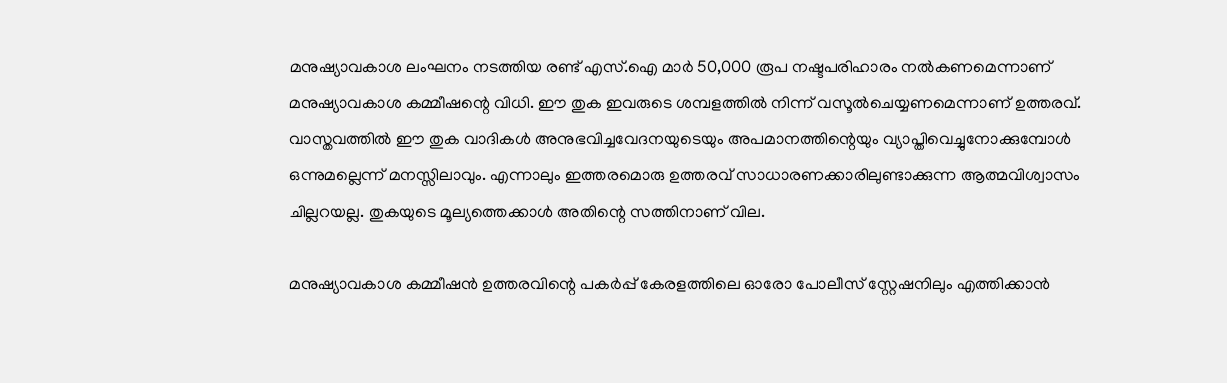മനുഷ്യാവകാശ ലംഘനം നടത്തിയ രണ്ട്‌ എസ്‌.ഐ മാര്‍ 50,000 രൂപ നഷ്ടപരിഹാരം നല്‍കണമെന്നാണ്‌ മനുഷ്യാവകാശ കമ്മീഷന്റെ വിധി. ഈ തുക ഇവരുടെ ശമ്പളത്തില്‍ നിന്ന്‌ വസൂല്‍ചെയ്യണമെന്നാണ്‌ ഉത്തരവ്‌. വാസ്തവത്തില്‍ ഈ തുക വാദികള്‍ അനുഭവിച്ചവേദനയുടെയും അപമാനത്തിന്റെയും വ്യാപ്തിവെച്ചുനോക്കുമ്പോള്‍ ഒന്നുമല്ലെന്ന്‌ മനസ്സിലാവും. എന്നാലും ഇത്തരമൊരു ഉത്തരവ്‌ സാധാരണക്കാരിലുണ്ടാക്കുന്ന ആത്മവിശ്വാസം ചില്ലറയല്ല. തുകയുടെ മൂല്യത്തെക്കാള്‍ അതിന്റെ സത്തിനാണ്‌ വില.

മനുഷ്യാവകാശ കമ്മീഷന്‍ ഉത്തരവിന്റെ പകര്‍പ്പ്‌ കേരളത്തിലെ ഓരോ പോലീസ്‌ സ്റ്റേഷനിലും എത്തിക്കാന്‍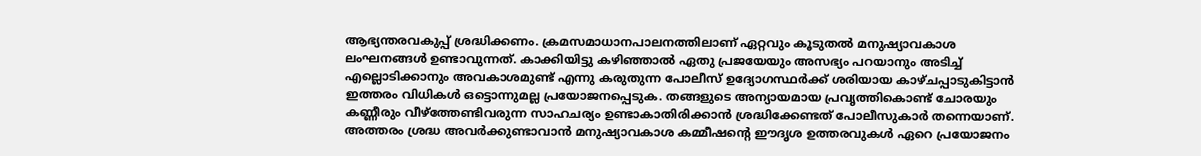ആഭ്യന്തരവകുപ്പ്‌ ശ്രദ്ധിക്കണം. ക്രമസമാധാനപാലനത്തിലാണ്‌ ഏറ്റവും കൂടുതല്‍ മനുഷ്യാവകാശ ലംഘനങ്ങള്‍ ഉണ്ടാവുന്നത്‌. കാക്കിയിട്ടു കഴിഞ്ഞാല്‍ ഏതു പ്രജയേയും അസഭ്യം പറയാനും അടിച്ച്‌ എല്ലൊടിക്കാനും അവകാശമുണ്ട്‌ എന്നു കരുതുന്ന പോലീസ്‌ ഉദ്യോഗസ്ഥര്‍ക്ക്‌ ശരിയായ കാഴ്ചപ്പാടുകിട്ടാന്‍ ഇത്തരം വിധികള്‍ ഒട്ടൊന്നുമല്ല പ്രയോജനപ്പെടുക. തങ്ങളുടെ അന്യായമായ പ്രവൃത്തികൊണ്ട്‌ ചോരയും കണ്ണീരും വീഴ്‌ത്തേണ്ടിവരുന്ന സാഹചര്യം ഉണ്ടാകാതിരിക്കാന്‍ ശ്രദ്ധിക്കേണ്ടത്‌ പോലീസുകാര്‍ തന്നെയാണ്‌. അത്തരം ശ്രദ്ധ അവര്‍ക്കുണ്ടാവാന്‍ മനുഷ്യാവകാശ കമ്മീഷന്റെ ഈദൃശ ഉത്തരവുകള്‍ ഏറെ പ്രയോജനം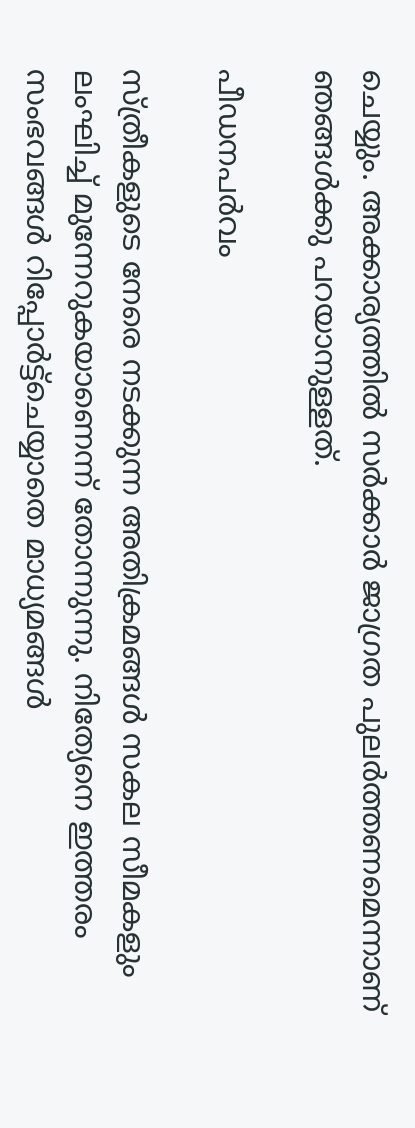ചെയ്യും. അക്കാര്യത്തില്‍ സര്‍ക്കാര്‍ ജാഗ്രത പുലര്‍ത്തണമെന്നാണ്‌ ഞങ്ങള്‍ക്കു പറയാനുള്ളത്‌.

പീഡനപര്‍വം

സ്ത്രീകളുടെ നേരെ നടക്കുന്ന അതിക്രമങ്ങള്‍ സകല സീമകളും ലംഘിച്ച്‌ മുന്നേറുകയാണെന്ന്‌ തോന്നുന്നു. നിത്യേനെ ഇത്തരം സംഭവങ്ങള്‍ റിപ്പോര്‍ട്ട്ചെയ്യാതെ മാധ്യമങ്ങള്‍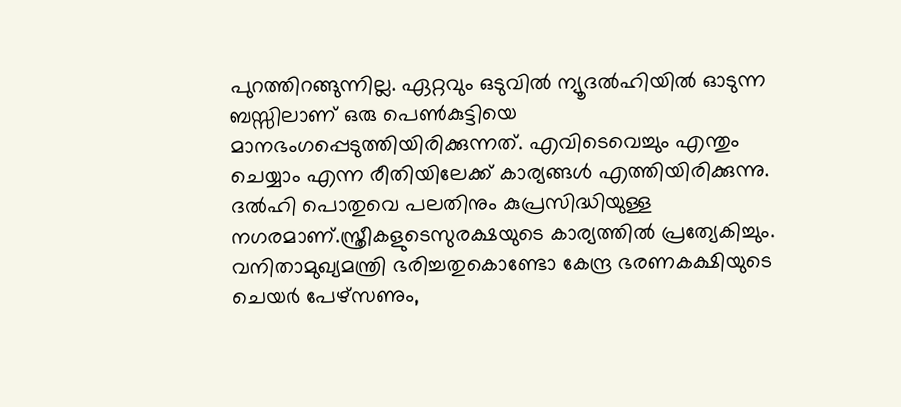പുറത്തിറങ്ങുന്നില്ല. ഏറ്റവും ഒടുവില്‍ ന്യൂദല്‍ഹിയില്‍ ഓടുന്ന ബസ്സിലാണ്‌ ഒരു പെണ്‍കുട്ടിയെ മാനഭംഗപ്പെടുത്തിയിരിക്കുന്നത്‌. എവിടെവെച്ചും എന്തും ചെയ്യാം എന്ന രീതിയിലേക്ക്‌ കാര്യങ്ങള്‍ എത്തിയിരിക്കുന്നു. ദല്‍ഹി പൊതുവെ പലതിനും കുപ്രസിദ്ധിയുള്ള നഗരമാണ്‌.സ്ത്രീകളുടെസുരക്ഷയുടെ കാര്യത്തില്‍ പ്രത്യേകിച്ചും. വനിതാമുഖ്യമന്ത്രി ഭരിച്ചതുകൊണ്ടോ കേന്ദ്ര ഭരണകക്ഷിയുടെ ചെയര്‍ പേഴ്സണും,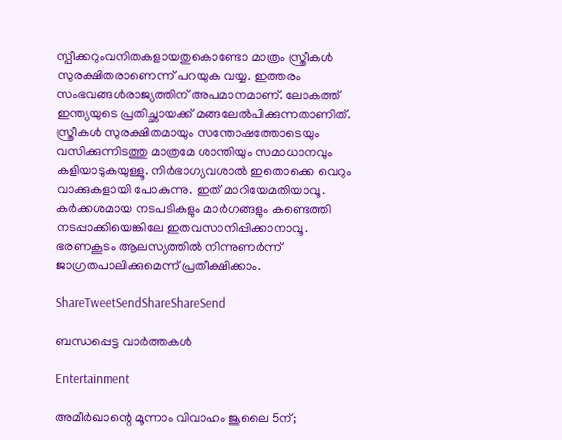സ്പീക്കറുംവനിതകളായതുകൊണ്ടോ മാത്രം സ്ത്രീകള്‍ സുരക്ഷിതരാണെന്ന്‌ പറയുക വയ്യ. ഇത്തരം സംഭവങ്ങള്‍രാജ്യത്തിന്‌ അപമാനമാണ്‌. ലോകത്ത്‌ ഇന്ത്യയുടെ പ്രതിച്ഛായക്ക്‌ മങ്ങലേല്‍പിക്കുന്നതാണിത്‌. സ്ത്രീകള്‍ സുരക്ഷിതമായും സന്തോഷത്തോടെയും വസിക്കുന്നിടത്തു മാത്രമേ ശാന്തിയും സമാധാനവും കളിയാടുകയുള്ളൂ. നിര്‍ഭാഗ്യവശാല്‍ ഇതൊക്കെ വെറും വാക്കുകളായി പോകുന്നു. ഇത്‌ മാറിയേമതിയാവൂ. കര്‍ക്കശമായ നടപടികളും മാര്‍ഗങ്ങളും കണ്ടെത്തി നടപ്പാക്കിയെങ്കിലേ ഇതവസാനിപ്പിക്കാനാവൂ. ഭരണകൂടം ആലസ്യത്തില്‍ നിന്നുണര്‍ന്ന്‌ ജാഗ്രതപാലിക്കുമെന്ന്‌ പ്രതീക്ഷിക്കാം.

ShareTweetSendShareShareSend

ബന്ധപ്പെട്ട വാര്‍ത്തകള്‍

Entertainment

അമീര്‍ഖാന്റെ മൂന്നാം വിവാഹം ജൂലൈ 5ന്;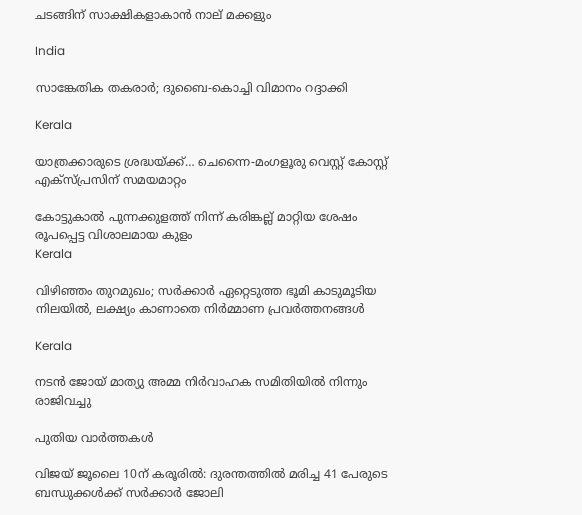ചടങ്ങിന് സാക്ഷികളാകാന്‍ നാല് മക്കളും

India

സാങ്കേതിക തകരാര്‍; ദുബൈ-കൊച്ചി വിമാനം റദ്ദാക്കി

Kerala

യാത്രക്കാരുടെ ശ്രദ്ധയ്‌ക്ക്… ചെന്നൈ-മംഗളൂരു വെസ്റ്റ് കോസ്റ്റ് എക്‌സ്പ്രസിന് സമയമാറ്റം

കോട്ടുകാല്‍ പുന്നക്കുളത്ത് നിന്ന് കരിങ്കല്ല് മാറ്റിയ ശേഷം രൂപപ്പെട്ട വിശാലമായ കുളം
Kerala

വിഴിഞ്ഞം തുറമുഖം; സര്‍ക്കാര്‍ ഏറ്റെടുത്ത ഭൂമി കാടുമൂടിയ നിലയില്‍, ലക്ഷ്യം കാണാതെ നിര്‍മ്മാണ പ്രവര്‍ത്തനങ്ങള്‍

Kerala

നടൻ ജോയ് മാത്യു അമ്മ നിർവാഹക സമിതിയിൽ നിന്നും രാജിവച്ചു

പുതിയ വാര്‍ത്തകള്‍

വിജയ് ജൂലൈ 10ന് കരൂരിൽ: ദുരന്തത്തിൽ മരിച്ച 41 പേരുടെ ബന്ധുക്കൾക്ക് സർക്കാർ ജോലി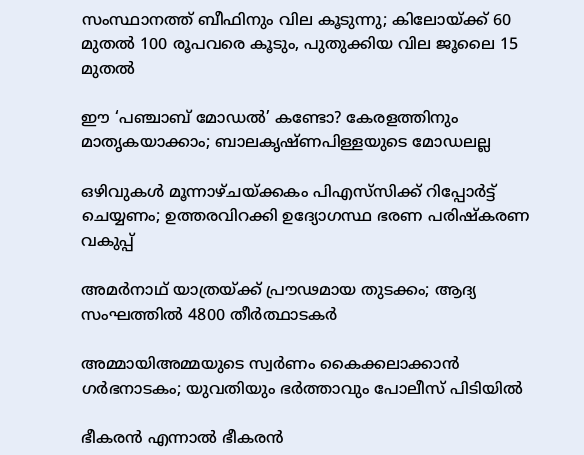സംസ്ഥാനത്ത് ബീഫിനും വില കൂടുന്നു; കിലോയ്‌ക്ക് 60 മുതൽ 100 രൂപവരെ കൂടും, പുതുക്കിയ വില ജൂലൈ 15 മുതൽ

ഈ ‘പഞ്ചാബ് മോഡൽ’ കണ്ടോ? കേരളത്തിനും മാതൃകയാക്കാം; ബാലകൃഷ്ണപിള്ളയുടെ മോഡലല്ല

ഒഴിവുകൾ മൂന്നാഴ്ചയ്‌ക്കകം പിഎസ്‌സിക്ക് റിപ്പോർട്ട് ചെയ്യണം; ഉത്തരവിറക്കി ഉദ്യോഗസ്ഥ ഭരണ പരിഷ്കരണ വകുപ്പ്

അമർനാഥ് യാത്രയ്‌ക്ക് പ്രൗഢമായ തുടക്കം; ആദ്യ സംഘത്തിൽ 4800 തീർത്ഥാടകർ

അമ്മായിഅമ്മയുടെ സ്വർണം കൈക്കലാക്കാൻ ഗർഭനാടകം; യുവതിയും ഭർത്താവും പോലീസ് പിടിയിൽ

ഭീകരൻ എന്നാൽ ഭീകരൻ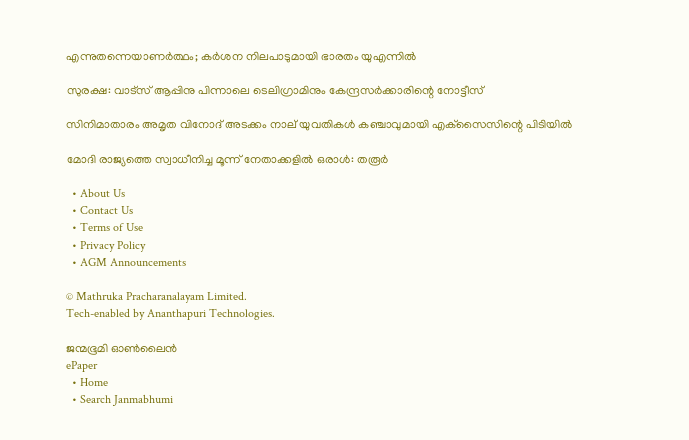എന്നുതന്നെയാണർത്ഥം; കർശന നിലപാടുമായി ഭാരതം യുഎന്നിൽ

സുരക്ഷ: വാട്‌സ് ആപ്പിനു പിന്നാലെ ടെലിഗ്രാമിനും കേന്ദ്രസർക്കാരിന്റെ നോട്ടീസ്

സിനിമാതാരം അമൃത വിനോദ് അടക്കം നാല് യുവതികള്‍ കഞ്ചാവുമായി എക്‌സൈസിന്റെ പിടിയിൽ

മോദി രാജ്യത്തെ സ്വാധീനിച്ച മൂന്ന് നേതാക്കളില്‍ ഒരാള്‍: തരൂര്‍

  • About Us
  • Contact Us
  • Terms of Use
  • Privacy Policy
  • AGM Announcements

© Mathruka Pracharanalayam Limited.
Tech-enabled by Ananthapuri Technologies.

ജന്മഭൂമി ഓണ്‍ലൈന്‍
ePaper
  • Home
  • Search Janmabhumi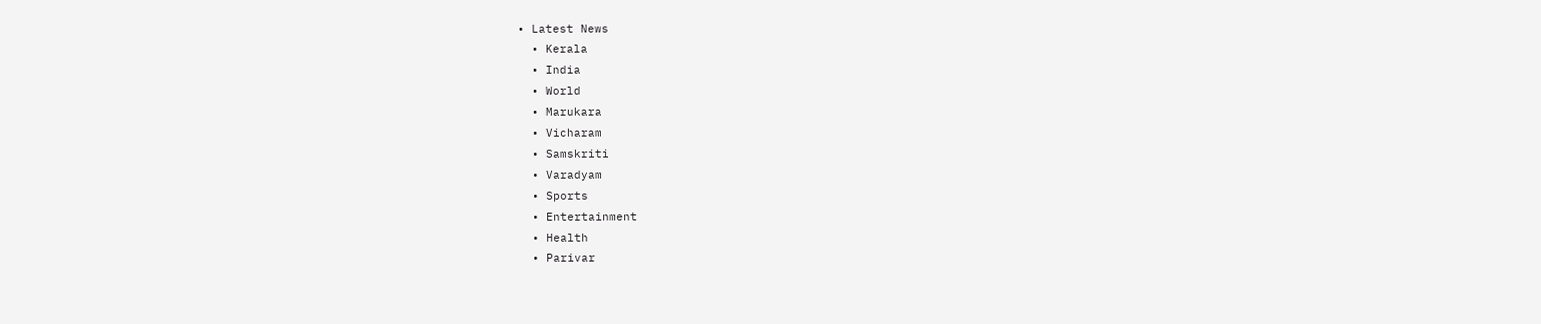• Latest News
  • Kerala
  • India
  • World
  • Marukara
  • Vicharam
  • Samskriti
  • Varadyam
  • Sports
  • Entertainment
  • Health
  • Parivar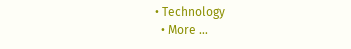• Technology
  • More …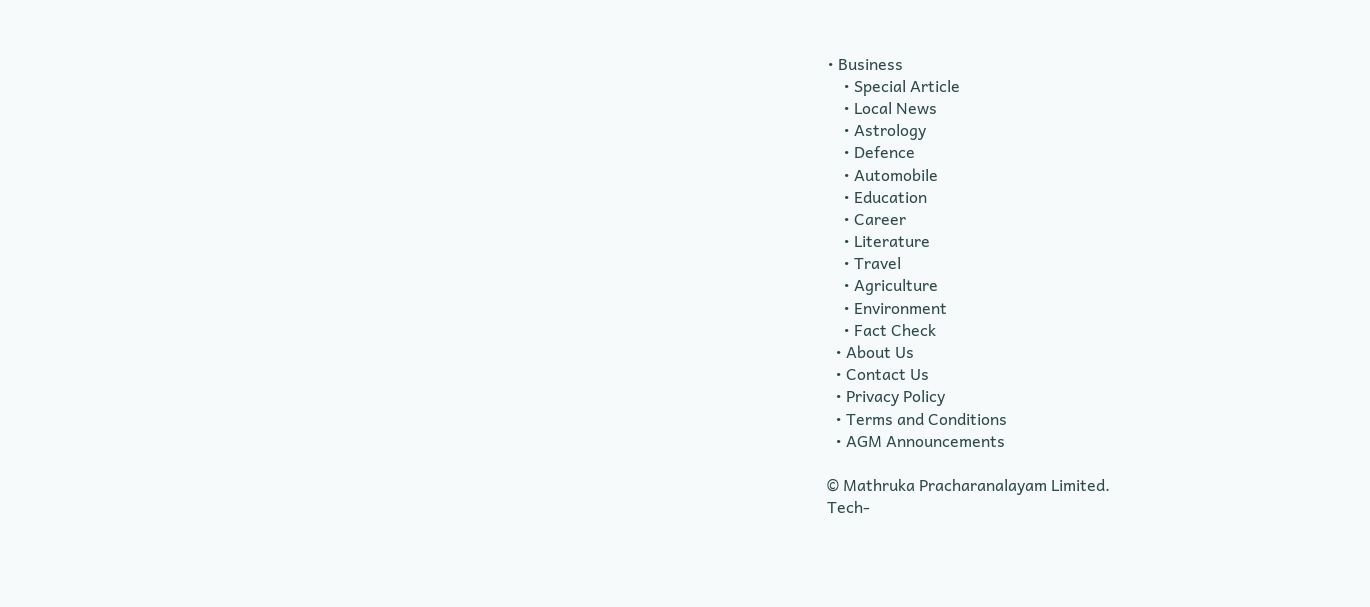• Business
    • Special Article
    • Local News
    • Astrology
    • Defence
    • Automobile
    • Education
    • Career
    • Literature
    • Travel
    • Agriculture
    • Environment
    • Fact Check
  • About Us
  • Contact Us
  • Privacy Policy
  • Terms and Conditions
  • AGM Announcements

© Mathruka Pracharanalayam Limited.
Tech-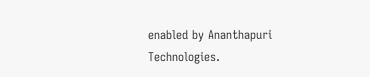enabled by Ananthapuri Technologies.